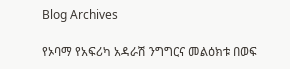Blog Archives

የኦባማ የአፍሪካ አዳራሽ ንግግርና መልዕክቱ በወፍ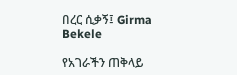በረር ሲቃኝ፤ Girma Bekele

የአገራችን ጠቅላይ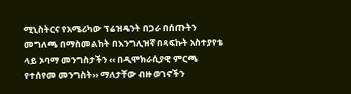ሚኒስትርና የአሜሪካው ፕሬዝዴንት በጋራ በሰጡትን መግለጫ በማስመልከት በእንግሊዝኛ በጻፍኩት አስተያየቴ ላይ ኦባማ መንግስታችን ‹‹ በዲሞክራሲያዊ ምርጫ የተሰየመ መንግስት›› ማለታቸው ብዙ ወገኖችን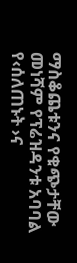ማስቆጨቱንና የቁጭታቸው መነሻም የፕሬዝዳንቱ አባባል የ‹ሰለጠኑት ›ና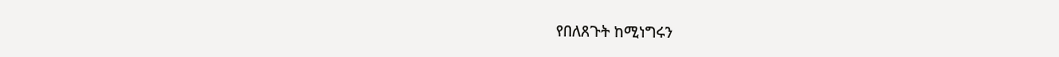የበለጸጉት ከሚነግሩን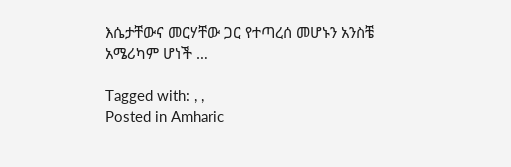እሴታቸውና መርሃቸው ጋር የተጣረሰ መሆኑን አንስቼ አሜሪካም ሆነች …

Tagged with: , ,
Posted in Amharic